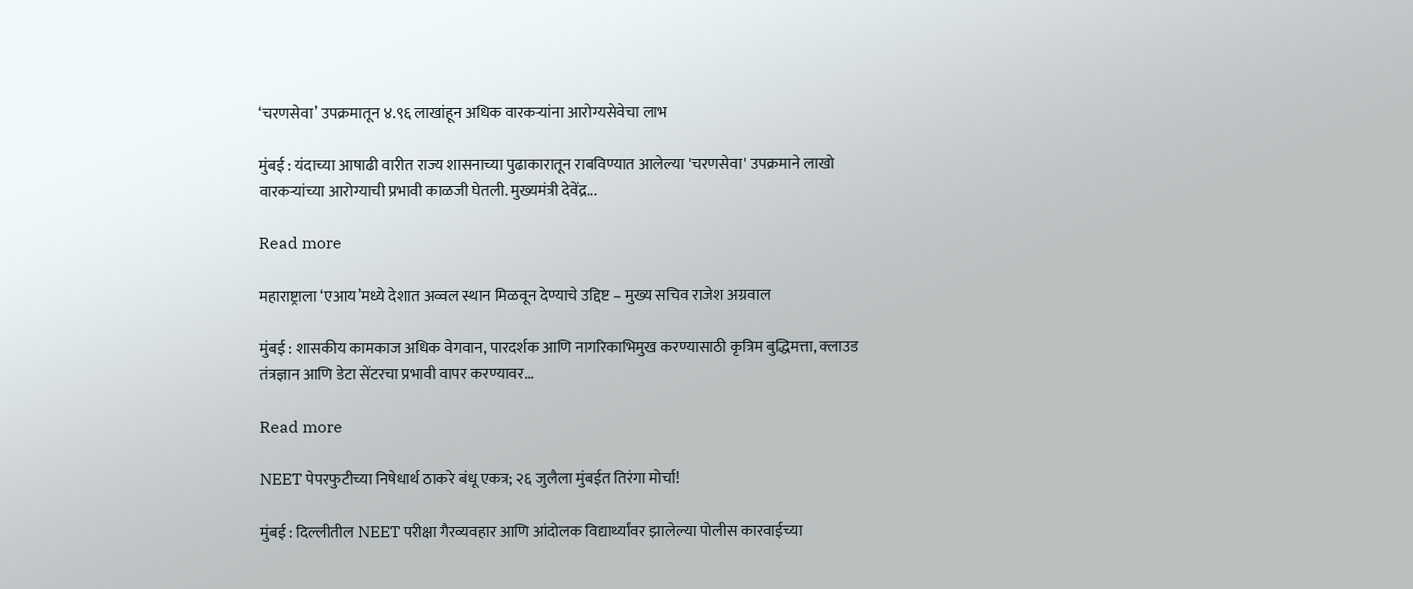‘चरणसेवा’ उपक्रमातून ४.९६ लाखांहून अधिक वारकऱ्यांना आरोग्यसेवेचा लाभ

मुंबई : यंदाच्या आषाढी वारीत राज्य शासनाच्या पुढाकारातून राबविण्यात आलेल्या 'चरणसेवा' उपक्रमाने लाखो वारकऱ्यांच्या आरोग्याची प्रभावी काळजी घेतली. मुख्यमंत्री देवेंद्र...

Read more

महाराष्ट्राला ‘एआय’मध्ये देशात अव्वल स्थान मिळवून देण्याचे उद्दिष्ट – मुख्य सचिव राजेश अग्रवाल

मुंबई : शासकीय कामकाज अधिक वेगवान, पारदर्शक आणि नागरिकाभिमुख करण्यासाठी कृत्रिम बुद्धिमत्ता, क्लाउड तंत्रज्ञान आणि डेटा सेंटरचा प्रभावी वापर करण्यावर...

Read more

NEET पेपरफुटीच्या निषेधार्थ ठाकरे बंधू एकत्र; २६ जुलैला मुंबईत तिरंगा मोर्चा!

मुंबई : दिल्लीतील NEET परीक्षा गैरव्यवहार आणि आंदोलक विद्यार्थ्यांवर झालेल्या पोलीस कारवाईच्या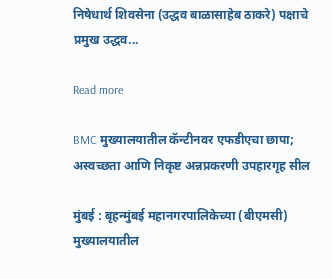निषेधार्थ शिवसेना (उद्धव बाळासाहेब ठाकरे) पक्षाचे प्रमुख उद्धव...

Read more

BMC मुख्यालयातील कॅन्टीनवर एफडीएचा छापा; अस्वच्छता आणि निकृष्ट अन्नप्रकरणी उपहारगृह सील

मुंबई : बृहन्मुंबई महानगरपालिकेच्या (बीएमसी) मुख्यालयातील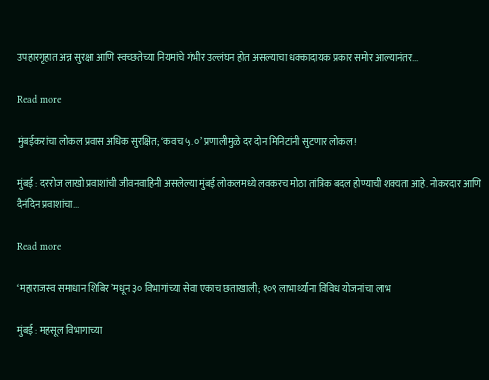उपहारगृहात अन्न सुरक्षा आणि स्वच्छतेच्या नियमांचे गंभीर उल्लंघन होत असल्याचा धक्कादायक प्रकार समोर आल्यानंतर...

Read more

मुंबईकरांचा लोकल प्रवास अधिक सुरक्षित; ‘कवच ५.०’ प्रणालीमुळे दर दोन मिनिटांनी सुटणार लोकल!

मुंबई : दररोज लाखो प्रवाशांची जीवनवाहिनी असलेल्या मुंबई लोकलमध्ये लवकरच मोठा तांत्रिक बदल होण्याची शक्यता आहे. नोकरदार आणि दैनंदिन प्रवाशांचा...

Read more

‘महाराजस्व समाधान शिबिर’मधून ३० विभागांच्या सेवा एकाच छताखाली; १०९ लाभार्थ्यांना विविध योजनांचा लाभ

मुंबई : महसूल विभागाच्या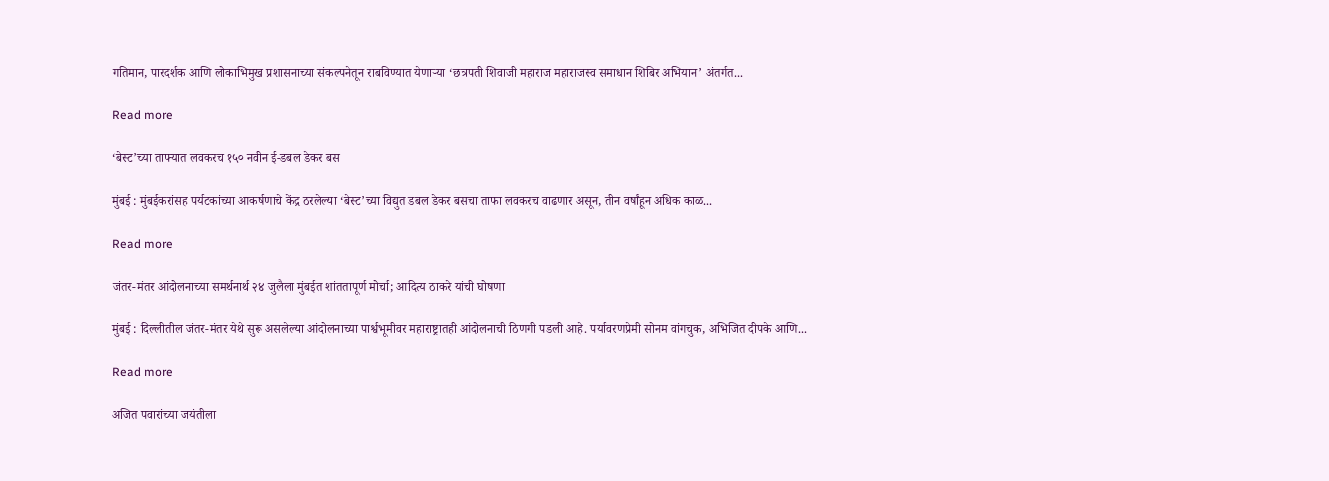गतिमान, पारदर्शक आणि लोकाभिमुख प्रशासनाच्या संकल्पनेतून राबविण्यात येणाऱ्या ‘छत्रपती शिवाजी महाराज महाराजस्व समाधान शिबिर अभियान’ अंतर्गत...

Read more

‘बेस्ट’च्या ताफ्यात लवकरच १५० नवीन ई-डबल डेकर बस

मुंबई : मुंबईकरांसह पर्यटकांच्या आकर्षणाचे केंद्र ठरलेल्या ‘बेस्ट’च्या विद्युत डबल डेकर बसचा ताफा लवकरच वाढणार असून, तीन वर्षांहून अधिक काळ...

Read more

जंतर-मंतर आंदोलनाच्या समर्थनार्थ २४ जुलैला मुंबईत शांततापूर्ण मोर्चा; आदित्य ठाकरे यांची घोषणा

मुंबई : दिल्लीतील जंतर-मंतर येथे सुरू असलेल्या आंदोलनाच्या पार्श्वभूमीवर महाराष्ट्रातही आंदोलनाची ठिणगी पडली आहे. पर्यावरणप्रेमी सोनम वांगचुक, अभिजित दीपके आणि...

Read more

अजित पवारांच्या जयंतीला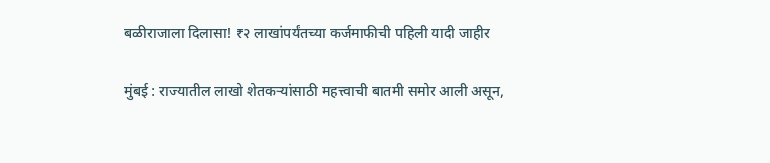बळीराजाला दिलासा! ₹२ लाखांपर्यंतच्या कर्जमाफीची पहिली यादी जाहीर

मुंबई : राज्यातील लाखो शेतकऱ्यांसाठी महत्त्वाची बातमी समोर आली असून,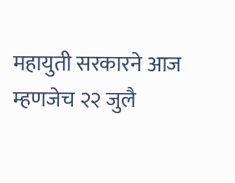महायुती सरकारने आज म्हणजेच २२ जुलै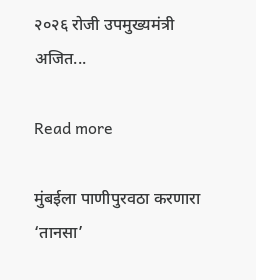२०२६ रोजी उपमुख्यमंत्री अजित...

Read more

मुंबईला पाणीपुरवठा करणारा ‘तानसा’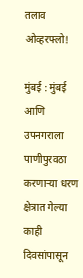तलाव ओव्हरफ्लो!

मुंबई : मुंबई आणि उपनगराला पाणीपुरवठा करणाऱ्या धरण क्षेत्रात गेल्या काही दिवसांपासून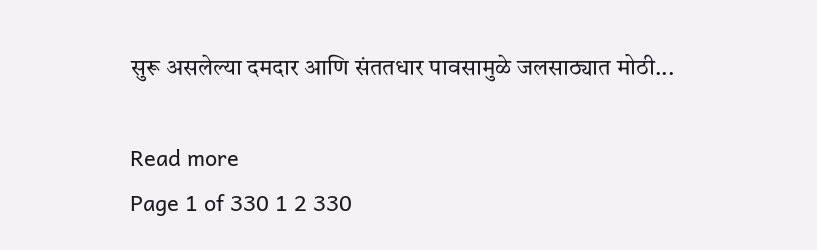सुरू असलेल्या दमदार आणि संततधार पावसामुळे जलसाठ्यात मोठी...

Read more
Page 1 of 330 1 2 330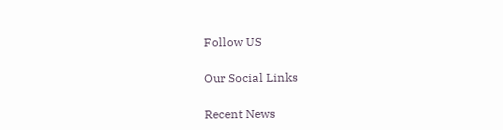Follow US

Our Social Links

Recent News